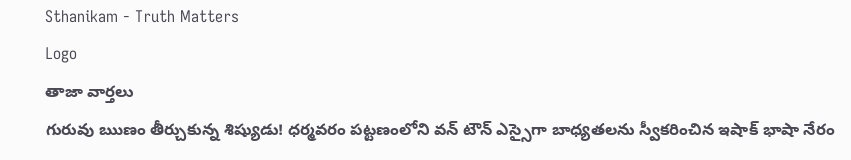Sthanikam - Truth Matters
Logo
తాజా వార్తలు
గురువు ఋణం తీర్చుకున్న శిష్యుడు! ధర్మవరం పట్టణంలోని వన్ టౌన్ ఎస్సైగా బాధ్యతలను స్వీకరించిన ఇషాక్ భాషా నేరం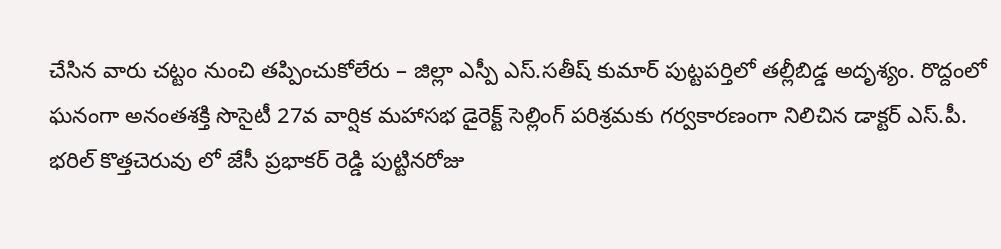చేసిన వారు చట్టం నుంచి తప్పించుకోలేరు – జిల్లా ఎస్పీ ఎస్.సతీష్ కుమార్ పుట్టపర్తిలో తల్లీబిడ్డ అదృశ్యం. రొద్దంలో ఘనంగా అనంతశక్తి సొసైటీ 27వ వార్షిక మహాసభ డైరెక్ట్ సెల్లింగ్ పరిశ్రమకు గర్వకారణంగా నిలిచిన డాక్టర్ ఎస్.పీ. భరిల్ కొత్తచెరువు లో జేసీ ప్రభాకర్ రెడ్డి పుట్టినరోజు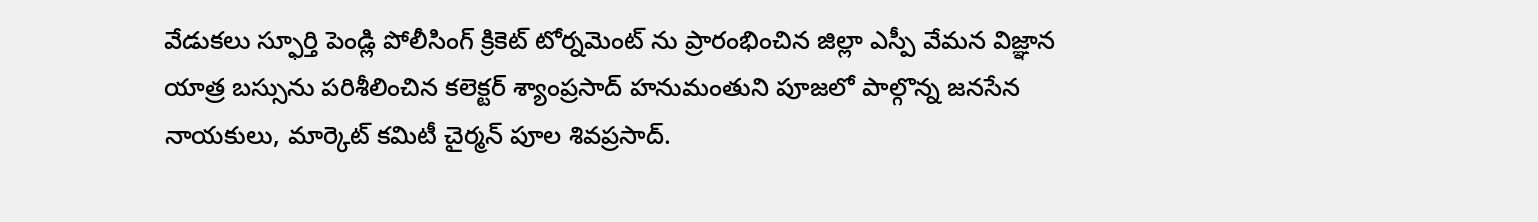వేడుకలు స్ఫూర్తి పెండ్లి పోలీసింగ్ క్రికెట్ టోర్నమెంట్ ను ప్రారంభించిన జిల్లా ఎస్పీ వేమన విజ్ఞాన యాత్ర బస్సును పరిశీలించిన కలెక్టర్ శ్యాంప్రసాద్ హనుమంతుని పూజలో పాల్గొన్న జనసేన నాయకులు, మార్కెట్ కమిటీ చైర్మన్ పూల శివప్రసాద్.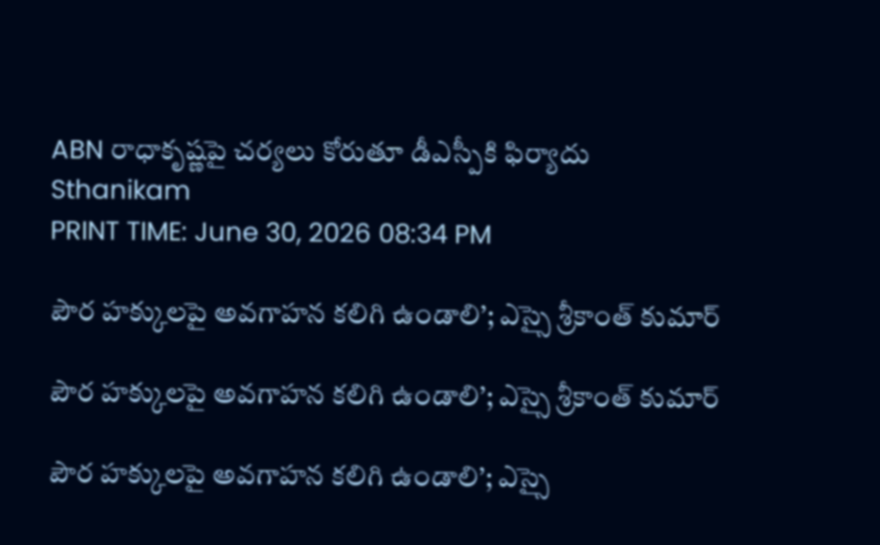ABN రాధాకృష్ణపై చర్యలు కోరుతూ డీఎస్పీకి ఫిర్యాదు
Sthanikam
PRINT TIME: June 30, 2026 08:34 PM

పౌర హక్కులపై అవగాహన కలిగి ఉండాలి’; ఎస్సై శ్రీకాంత్ కుమార్

పౌర హక్కులపై అవగాహన కలిగి ఉండాలి’; ఎస్సై శ్రీకాంత్ కుమార్

పౌర హక్కులపై అవగాహన కలిగి ఉండాలి’; ఎస్సై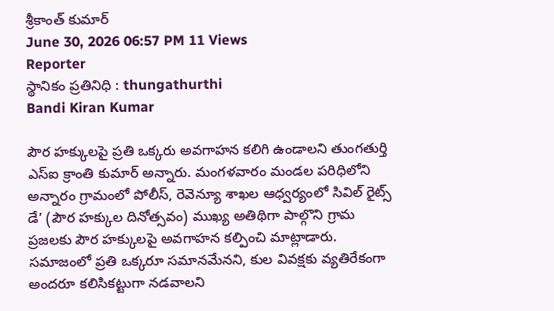శ్రీకాంత్ కుమార్
June 30, 2026 06:57 PM 11 Views
Reporter
స్థానికం ప్రతినిధి : thungathurthi
Bandi Kiran Kumar

పౌర హక్కులపై ప్రతి ఒక్కరు అవగాహన కలిగి ఉండాలని తుంగతుర్తి ఎస్ఐ క్రాంతి కుమార్ అన్నారు. మంగళవారం మండల పరిధిలోని అన్నారం గ్రామంలో పోలీస్, రెవెన్యూ శాఖల ఆధ్వర్యంలో సివిల్ రైట్స్ డే’ (పౌర హక్కుల దినోత్సవం) ముఖ్య అతిథిగా పాల్గొని గ్రామ ప్రజలకు పౌర హక్కులపై అవగాహన కల్పించి మాట్లాడారు. సమాజంలో ప్రతి ఒక్కరూ సమానమేనని, కుల వివక్షకు వ్యతిరేకంగా అందరూ కలిసికట్టుగా నడవాలని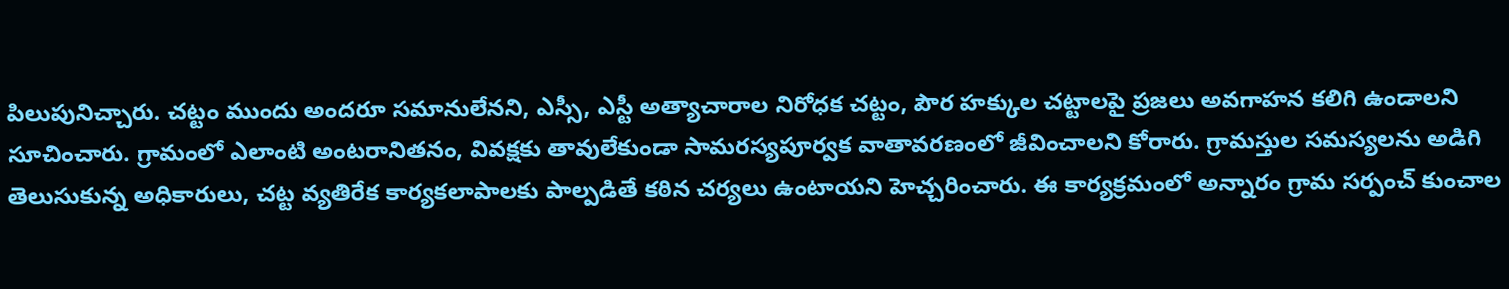పిలుపునిచ్చారు. చట్టం ముందు అందరూ సమానులేనని, ఎస్సీ, ఎస్టీ అత్యాచారాల నిరోధక చట్టం, పౌర హక్కుల చట్టాలపై ప్రజలు అవగాహన కలిగి ఉండాలని సూచించారు. గ్రామంలో ఎలాంటి అంటరానితనం, వివక్షకు తావులేకుండా సామరస్యపూర్వక వాతావరణంలో జీవించాలని కోరారు. గ్రామస్తుల సమస్యలను అడిగి తెలుసుకున్న అధికారులు, చట్ట వ్యతిరేక కార్యకలాపాలకు పాల్పడితే కఠిన చర్యలు ఉంటాయని హెచ్చరించారు. ఈ కార్యక్రమంలో అన్నారం గ్రామ సర్పంచ్ కుంచాల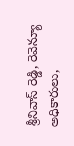శ్రీనివాస్ రెడ్డి, రెవెన్యూ అధికారులు,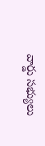వార్డు సభ్యులు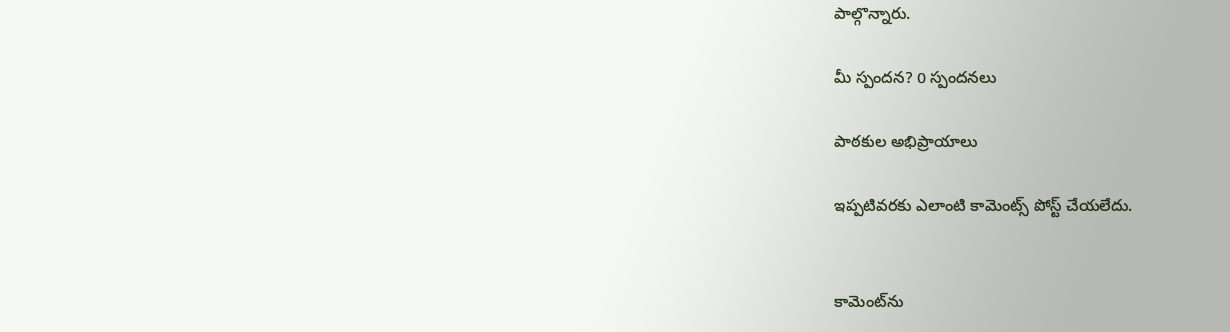పాల్గొన్నారు.

మీ స్పందన? 0 స్పందనలు

పాఠకుల అభిప్రాయాలు

ఇప్పటివరకు ఎలాంటి కామెంట్స్ పోస్ట్ చేయలేదు.


కామెంట్‌ను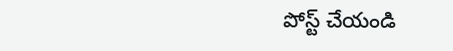పోస్ట్ చేయండి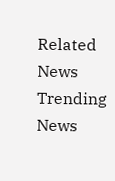Related News
Trending News